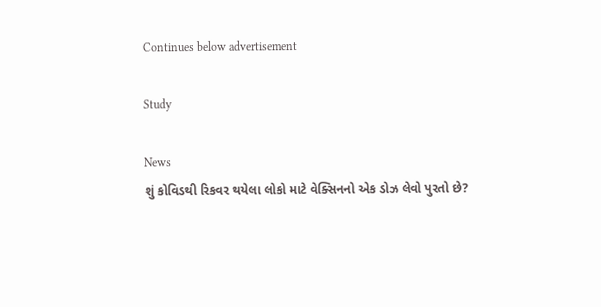Continues below advertisement

Study

News
શું કોવિડથી રિકવર થયેલા લોકો માટે વેક્સિનનો એક ડોઝ લેવો પુરતો છે?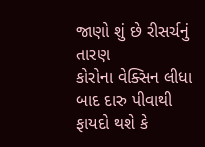જાણો શું છે રીસર્ચનું તારણ
કોરોના વેક્સિન લીધા બાદ દારુ પીવાથી ફાયદો થશે કે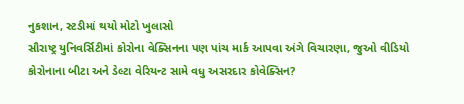નુકશાન, સ્ટડીમાં થયો મોટો ખુલાસો
સૌરાષ્ટ્ર યુનિવર્સિટીમાં કોરોના વેક્સિનના પણ પાંચ માર્ક આપવા અંગે વિચારણા, જુઓ વીડિયો
કોરોનાના બીટા અને ડેલ્ટા વેરિયન્ટ સામે વધુ અસરદાર કોવેક્સિન?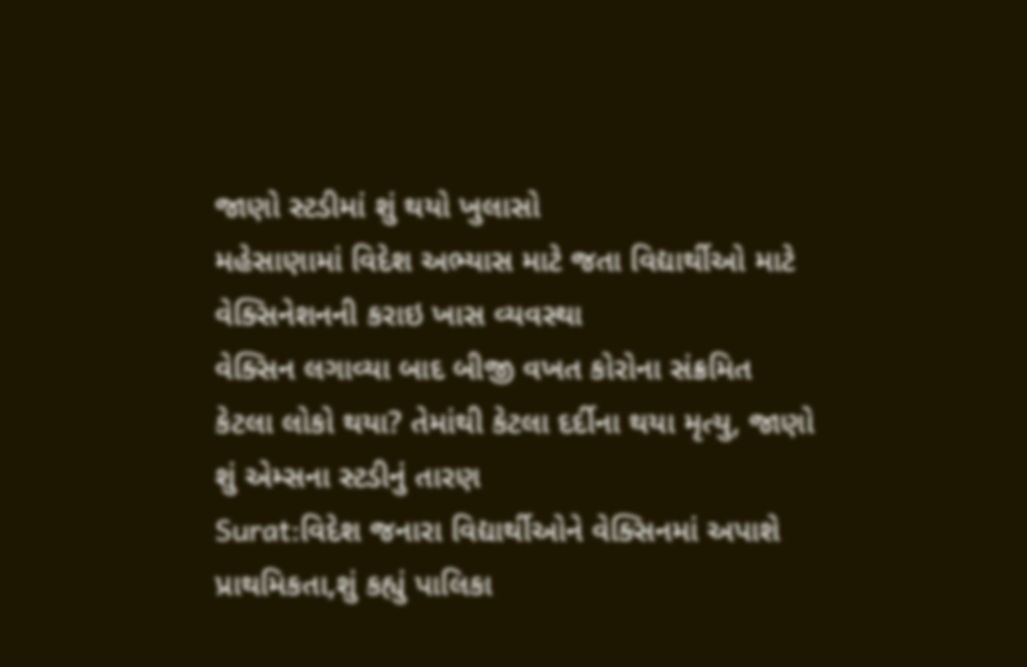જાણો સ્ટડીમાં શું થયો ખુલાસો
મહેસાણામાં વિદેશ અભ્યાસ માટે જતા વિદ્યાર્થીઓ માટે વેક્સિનેશનની કરાઇ ખાસ વ્યવસ્થા
વેક્સિન લગાવ્યા બાદ બીજી વખત કોરોના સંક્રમિત કેટલા લોકો થયા? તેમાંથી કેટલા દર્દીના થયા મૃત્યુ, જાણો શું એમ્સના સ્ટડીનું તારણ
Surat:વિદેશ જનારા વિદ્યાર્થીઓને વેક્સિનમાં અપાશે પ્રાથમિકતા,શું કહ્યું પાલિકા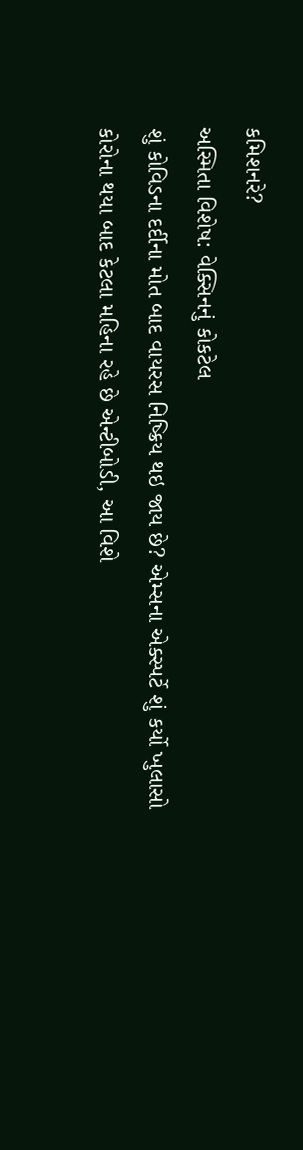કમિશનરે?
અસ્મિતા વિશેષ: વેક્સિનનું કોકટેલ
શું કોવિડના દર્દીના મોત બાદ વાયરસ નિષ્ક્રિય થઇ જાય છે? એમ્સના એક્સ્પર્ટે શું કર્યો ખુલાસો
કોરોના થયા બાદ કેટલા મહિના રહે છે એન્ટીબોડી, આ વિશે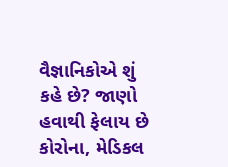વૈજ્ઞાનિકોએ શું કહે છે? જાણો
હવાથી ફેલાય છે કોરોના, મેડિકલ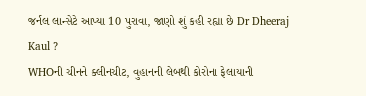જર્નલ લાન્સેટે આપ્યા 10 પુરાવા, જાણો શું કહી રહ્યા છે Dr Dheeraj Kaul ?
WHOની ચીનને ક્લીનચીટ, વુહાનની લેબથી કોરોના ફેલાયાની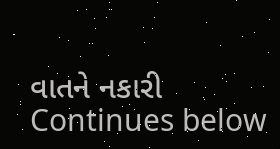વાતને નકારી
Continues below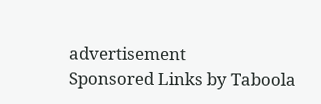advertisement
Sponsored Links by Taboola